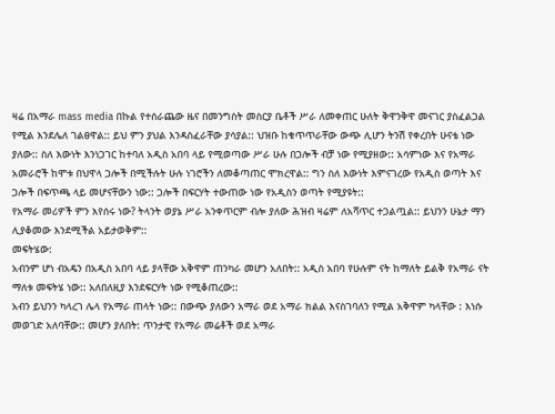ዛሬ በአማራ mass media በኩል የተሰራጨው ዜና በመንግስት መስርያ ቤቶች ሥራ ለመቀጠር ሁለት ቅዋንቅዋ መናገር ያስፈልጋል የሚል እንደሌለ ገልፀዋል:: ይህ ምን ያህል እንዳስፈራቸው ያሳያል:: ህዝቡ ከቁጥጥራቸው ውጭ ሊሆን ትንሽ የቀረበት ሁናቴ ነው ያለው:: ስለ እውነት እንነጋገር ከተባለ አዲስ አበባ ላይ የሚወጣው ሥራ ሁሉ በጋሎች ብቻ ነው የሚያዘው:: አሳምነው እና የአማራ አመራሮች ከሞቱ በህዋላ ጋሎች በሚችሉት ሁሉ ነገሮችን ለመቆጣጠር ሞክረዋል:: ግን ስለ እውነት እምናገረው የአዲስ ወጣት እና ጋሎች በፍጥጫ ላይ መሆናቸውን ነው:: ጋሎች በፍርሃት ተውጠው ነው የአዲስን ወጣት የሚያዩት::
የአማራ መሪዎች ምን እየሰሩ ነው? ትላንት ወያኔ ሥራ አንቀጥርም ብሎ ያለው ሕዝብ ዛሬም ለአሻጥር ተጋልጧል:: ይህንን ሁኔታ ማን ሊያቆመው እንደሚችል አይታወቅም::
መፍትሄው:
አብንም ሆነ ብአዴን በአዲስ አበባ ላይ ያላቸው አቅዋም ጠንካራ መሆን አለበት:: አዲስ አበባ የሁሉም ናት ከማለት ይልቅ የአማራ ናት ማለቱ መፍትሄ ነው:: አለበለዚያ እንደፍርሃት ነው የሚቆጠረው::
አብን ይህንን ካላረገ ሌላ የአማራ ጠላት ነው:: በውጭ ያለውን አማራ ወደ አማራ ክልል እናስገባለን የሚል አቅዋም ካላቸው : እነሱ መወገድ አለባቸው:: መሆን ያለበት: ጥንታዊ የአማራ መሬቶች ወደ አማራ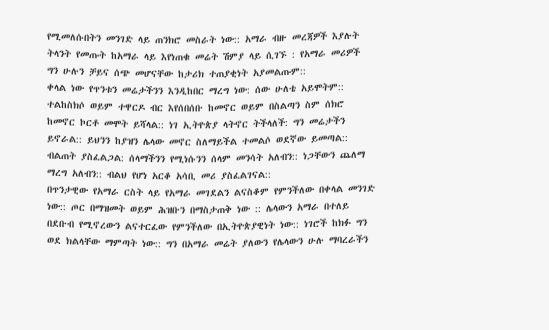የሚመለሱበትን መንገድ ላይ ጠንክሮ መስራት ነው:: አማራ ብዙ መረጃዎች እያሉት ትላንት የመጡት ከአማራ ላይ እየነጠቁ መሬት ሽምያ ላይ ሲገኙ : የአማራ መሪዎች ግን ሁሉን ቻይና ሰጭ መሆናቸው ከታሪክ ተጠያቂነት አያመልጡም::
ቀላል ነው የጥንቱን መሬታችንን እንዲከበር ማረግ ነው: ሰው ሁለቴ አይሞትም:: ተልከስክሶ ወይም ተዋርዶ ብር እየሰበሰቡ ከመኖር ወይም በስልጣን ስም ሰክሮ ከመኖር ኮርቶ መሞት ይሻላል:: ነገ ኢትዮጵያ ላትኖር ትችላለች: ግን መሬታችን ይኖራል:: ይህንን ከያዝን ሌላው መኖር ስለማይችል ተመልሶ ወደኛው ይመጣል:: ብልጠት ያስፈልጋል: ሰላማችንን የሚነሱንን ሰላም መንሳት አለብን:: ነጋቸውን ጨለማ ማረግ አለብን:: ብልህ የሆነ አርቆ አሳቢ መሪ ያስፈልገናል::
በጥንታዊው የአማራ ርስት ላይ የአማራ መገደልን ልናስቆም የምንችለው በቀላል መንገድ ነው:: ጦር በማዝመት ወይም ሕዝቡን በማስታጠቅ ነው :: ሌላውን አማራ በተለይ በደቡብ የሚኖረውን ልናተርፈው የምንችለው በኢትዮጵያዊነት ነው:: ነገሮች ከክፉ ግን ወደ ክልላቸው ማምጣት ነው:: ግን በአማራ መሬት ያለውን የሌላውን ሁሉ ማባረራችን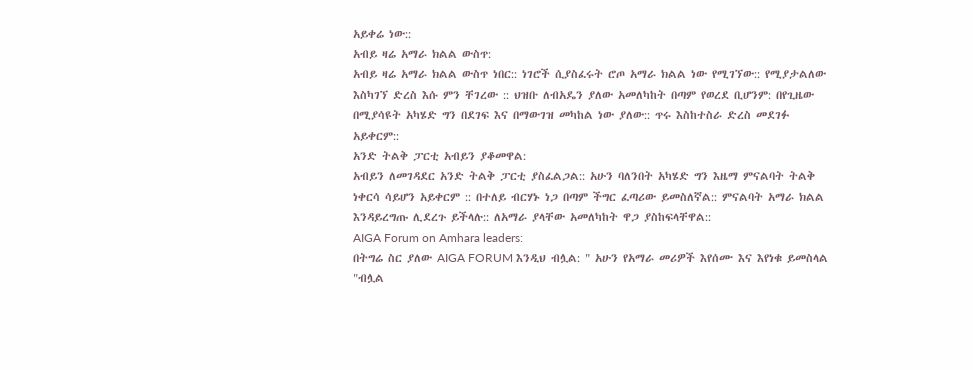አይቀሬ ነው::
አብይ ዛሬ አማራ ክልል ውስጥ:
አብይ ዛሬ አማራ ክልል ውስጥ ነበር:: ነገሮች ሲያስፈሩት ሮጦ አማራ ክልል ነው የሚገኘው:: የሚያታልለው እስካገኘ ድረስ እሱ ምን ቸገረው :: ህዝቡ ለብአዴን ያለው አመለካከት በጣም የወረደ ቢሆንም: በየጊዜው በሚያሳዩት አካሄድ ግን በደገፍ እና በማውገዝ መካከል ነው ያለው:: ጥሩ እስከተስራ ድረስ መደገፉ አይቀርም::
አንድ ትልቅ ፓርቲ አብይን ያቆመዋል:
አብይን ለመገዳደር አንድ ትልቅ ፓርቲ ያስፈልጋል:: አሁን ባለንበት አካሄድ ግን እዜማ ምናልባት ትልቅ ነቀርሳ ሳይሆን አይቀርም :: በተለይ ብርሃኑ ነጋ በጣም ችግር ፈጣሪው ይመስለኛል:: ምናልባት አማራ ክልል እንዳይረግጡ ሊደረጉ ይችላሉ:: ለአማራ ያላቸው አመለካከት ዋጋ ያስከፍላቸዋል::
AIGA Forum on Amhara leaders:
በትግሬ ስር ያለው AIGA FORUM እንዲህ ብሏል: " አሁን የአማራ መሪዎች እየሰሙ እና እየነቁ ይመስላል "ብሏል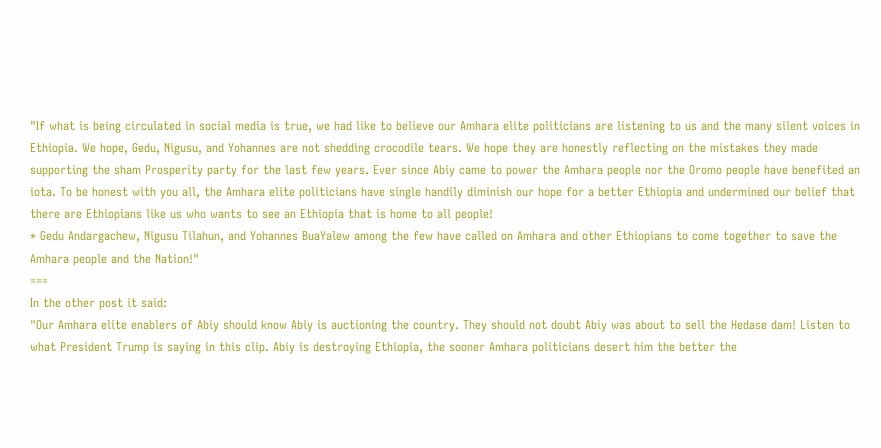"If what is being circulated in social media is true, we had like to believe our Amhara elite politicians are listening to us and the many silent voices in Ethiopia. We hope, Gedu, Nigusu, and Yohannes are not shedding crocodile tears. We hope they are honestly reflecting on the mistakes they made supporting the sham Prosperity party for the last few years. Ever since Abiy came to power the Amhara people nor the Oromo people have benefited an iota. To be honest with you all, the Amhara elite politicians have single handily diminish our hope for a better Ethiopia and undermined our belief that there are Ethiopians like us who wants to see an Ethiopia that is home to all people!
* Gedu Andargachew, Nigusu Tilahun, and Yohannes BuaYalew among the few have called on Amhara and other Ethiopians to come together to save the Amhara people and the Nation!"
===
In the other post it said:
"Our Amhara elite enablers of Abiy should know Abiy is auctioning the country. They should not doubt Abiy was about to sell the Hedase dam! Listen to what President Trump is saying in this clip. Abiy is destroying Ethiopia, the sooner Amhara politicians desert him the better the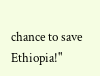chance to save Ethiopia!"